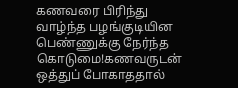கணவரை பிரிந்து வாழ்ந்த பழங்குடியின பெண்ணுக்கு நேர்ந்த கொடுமை!கணவருடன் ஒத்துப் போகாததால்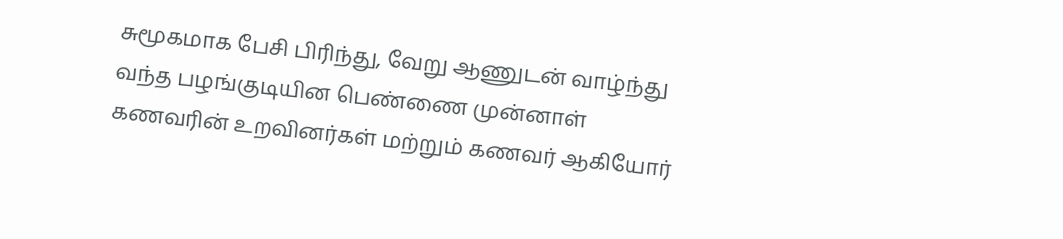சுமூகமாக பேசி பிரிந்து, வேறு ஆணுடன் வாழ்ந்து வந்த பழங்குடியின பெண்ணை முன்னாள் கணவரின் உறவினர்கள் மற்றும் கணவர் ஆகியோர்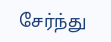சேர்ந்து